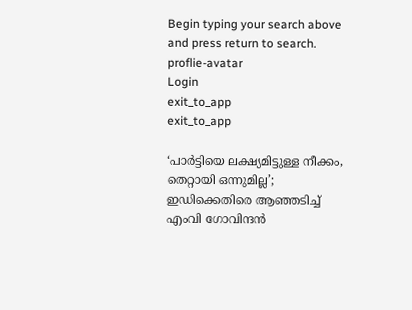Begin typing your search above and press return to search.
proflie-avatar
Login
exit_to_app
exit_to_app

‘പാർട്ടിയെ ലക്ഷ്യമിട്ടുള്ള നീക്കം, തെറ്റായി ഒന്നുമില്ല’; ഇഡിക്കെതിരെ ആഞ്ഞടിച്ച് എംവി ഗോവിന്ദൻ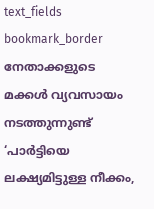text_fields
bookmark_border
നേതാക്കളുടെ മക്കൾ വ്യവസായം നടത്തുന്നുണ്ട്
‘പാർട്ടിയെ ലക്ഷ്യമിട്ടുള്ള നീക്കം,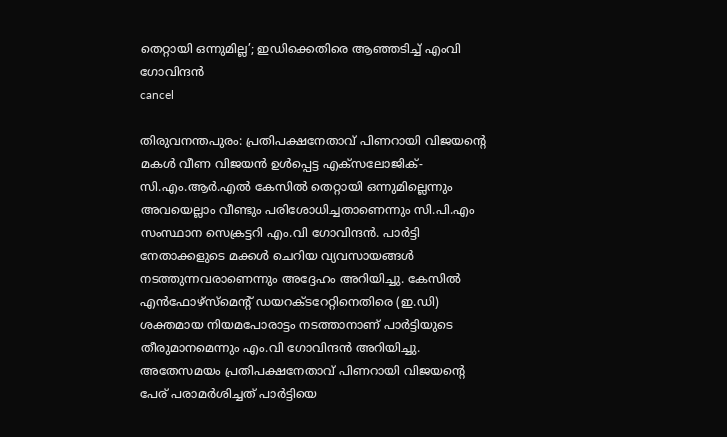തെറ്റായി ഒന്നുമില്ല’; ഇഡിക്കെതിരെ ആഞ്ഞടിച്ച് എംവി ഗോവിന്ദൻ
cancel

തിരുവനന്തപുരം: പ്രതിപക്ഷനേതാവ് പിണറായി വിജയന്‍റെ മകൾ വീണ വിജയന്‍ ഉൾപ്പെട്ട എക്സലോജിക്-സി.എം.ആർ.എൽ കേസിൽ തെറ്റായി ഒന്നുമില്ലെന്നും അവയെല്ലാം വീണ്ടും പരിശോധിച്ചതാണെന്നും സി.പി.എം സംസ്ഥാന സെക്രട്ടറി എം.വി ഗോവിന്ദന്‍. പാർട്ടി നേതാക്കളുടെ മക്കൾ ചെറിയ വ്യവസായങ്ങൾ നടത്തുന്നവരാണെന്നും അദ്ദേഹം അറിയിച്ചു. കേസിൽ എന്‍ഫോഴ്സ്മെന്‍റ് ഡയറക്ടറേറ്റിനെതിരെ (ഇ.ഡി) ശക്തമായ നിയമപോരാട്ടം നടത്താനാണ് പാർട്ടിയുടെ തീരുമാനമെന്നും എം.വി ഗോവിന്ദന്‍ അറിയിച്ചു. അതേസമയം പ്രതിപക്ഷനേതാവ് പിണറായി വിജയന്‍റെ പേര് പരാമർശിച്ചത് പാർട്ടിയെ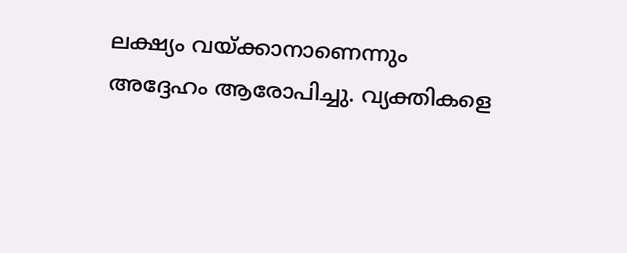ലക്ഷ്യം വയ്ക്കാനാണെന്നും അദ്ദേഹം ആരോപിച്ചു. വ്യക്തികളെ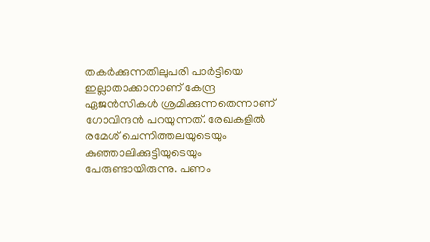തകർക്കുന്നതിലുപരി പാർട്ടിയെ ഇല്ലാതാക്കാനാണ് കേന്ദ്ര ഏജൻസികൾ ശ്രമിക്കുന്നതെന്നാണ് ഗോവിന്ദന്‍ പറയുന്നത്. രേഖകളിൽ രമേശ് ചെന്നിത്തലയുടെയും കുഞ്ഞാലിക്കുട്ടിയുടെയും പേരുണ്ടായിരുന്നു. പണം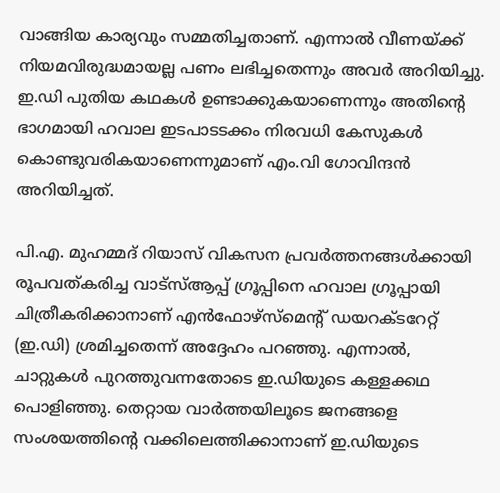വാങ്ങിയ കാര്യവും സമ്മതിച്ചതാണ്. എന്നാൽ വീണയ്ക്ക് നിയമവിരുദ്ധമായല്ല പണം ലഭിച്ചതെന്നും അവർ അറിയിച്ചു. ഇ.ഡി പുതിയ കഥകൾ ഉണ്ടാക്കുകയാണെന്നും അതിന്‍റെ ഭാഗമായി ഹവാല ഇടപാടടക്കം നിരവധി കേസുകൾ കൊണ്ടുവരികയാണെന്നുമാണ് എം.വി ഗോവിന്ദന്‍ അറിയിച്ചത്.

പി.എ. മുഹമ്മദ് റിയാസ് വികസന പ്രവർത്തനങ്ങൾക്കായി രൂപവത്കരിച്ച വാട്സ്ആപ്പ് ഗ്രൂപ്പിനെ ഹവാല ഗ്രൂപ്പായി ചിത്രീകരിക്കാനാണ് എൻഫോഴ്സ്മെന്റ് ഡയറക്ടറേറ്റ് (ഇ.ഡി) ശ്രമിച്ചതെന്ന് അദ്ദേഹം പറഞ്ഞു. എന്നാൽ, ചാറ്റുകൾ പുറത്തുവന്നതോടെ ഇ.ഡിയുടെ കള്ളക്കഥ പൊളിഞ്ഞു. തെറ്റായ വാർത്തയിലൂടെ ജനങ്ങളെ സംശയത്തിന്‍റെ വക്കിലെത്തിക്കാനാണ് ഇ.ഡിയുടെ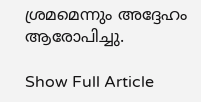ശ്രമമെന്നും അദ്ദേഹം ആരോപിച്ചു.

Show Full Article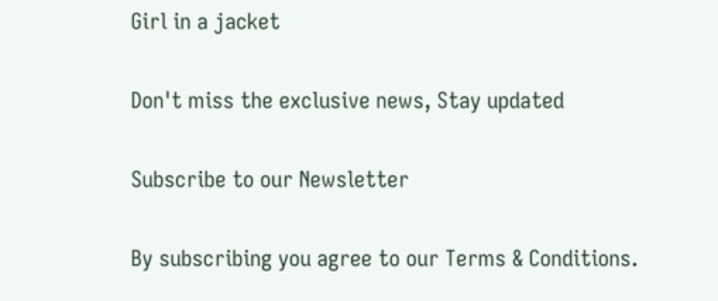Girl in a jacket

Don't miss the exclusive news, Stay updated

Subscribe to our Newsletter

By subscribing you agree to our Terms & Conditions.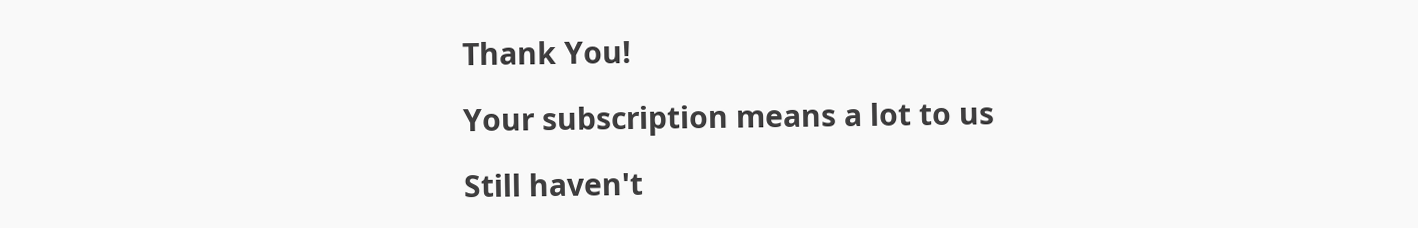Thank You!

Your subscription means a lot to us

Still haven't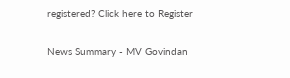registered? Click here to Register

News Summary - MV Govindan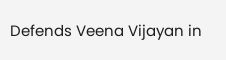Defends Veena Vijayan in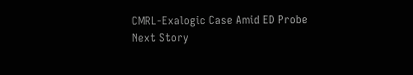CMRL-Exalogic Case Amid ED Probe
Next Story